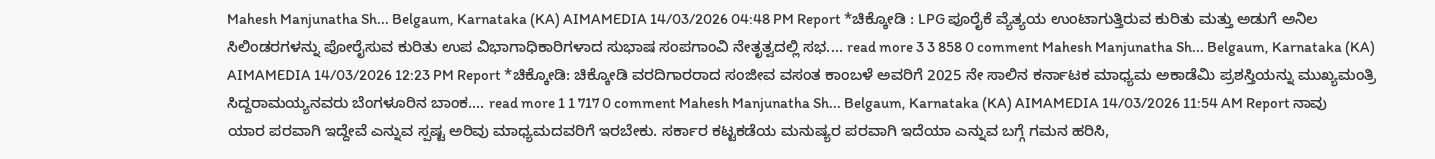Mahesh Manjunatha Sh... Belgaum, Karnataka (KA) AIMAMEDIA 14/03/2026 04:48 PM Report *ಚಿಕ್ಕೋಡಿ : LPG ಪೂರೈಕೆ ವ್ಯೆತ್ಯಯ ಉಂಟಾಗುತ್ತಿರುವ ಕುರಿತು ಮತ್ತು ಅಡುಗೆ ಅನಿಲ ಸಿಲಿಂಡರಗಳನ್ನು ಪೋರೈಸುವ ಕುರಿತು ಉಪ ವಿಭಾಗಾಧಿಕಾರಿಗಳಾದ ಸುಭಾಷ ಸಂಪಗಾಂವಿ ನೇತೃತ್ವದಲ್ಲಿ ಸಭ.... read more 3 3 858 0 comment Mahesh Manjunatha Sh... Belgaum, Karnataka (KA) AIMAMEDIA 14/03/2026 12:23 PM Report *ಚಿಕ್ಕೋಡಿ: ಚಿಕ್ಕೋಡಿ ವರದಿಗಾರರಾದ ಸಂಜೀವ ವಸಂತ ಕಾಂಬಳೆ ಅವರಿಗೆ 2025 ನೇ ಸಾಲಿನ ಕರ್ನಾಟಕ ಮಾಧ್ಯಮ ಅಕಾಡೆಮಿ ಪ್ರಶಸ್ತಿಯನ್ನು ಮುಖ್ಯಮಂತ್ರಿ ಸಿದ್ದರಾಮಯ್ಯನವರು ಬೆಂಗಳೂರಿನ ಬಾಂಕ.... read more 1 1 717 0 comment Mahesh Manjunatha Sh... Belgaum, Karnataka (KA) AIMAMEDIA 14/03/2026 11:54 AM Report ನಾವು ಯಾರ ಪರವಾಗಿ ಇದ್ದೇವೆ ಎನ್ನುವ ಸ್ಪಷ್ಟ ಅರಿವು ಮಾಧ್ಯಮದವರಿಗೆ ಇರಬೇಕು. ಸರ್ಕಾರ ಕಟ್ಟಕಡೆಯ ಮನುಷ್ಯರ ಪರವಾಗಿ ಇದೆಯಾ ಎನ್ನುವ ಬಗ್ಗೆ ಗಮನ ಹರಿಸಿ,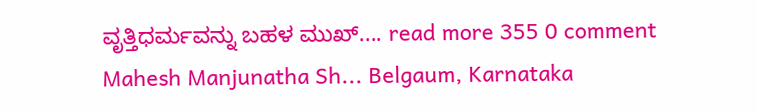ವೃತ್ತಿಧರ್ಮವನ್ನು ಬಹಳ ಮುಖ್.... read more 355 0 comment Mahesh Manjunatha Sh... Belgaum, Karnataka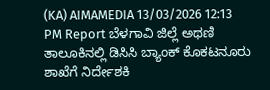(KA) AIMAMEDIA 13/03/2026 12:13 PM Report ಬೆಳಗಾವಿ ಜಿಲ್ಲೆ ಅಥಣಿ ತಾಲೂಕಿನಲ್ಲಿ ಡಿಸಿಸಿ ಬ್ಯಾಂಕ್ ಕೊಕಟನೂರು ಶಾಖೆಗೆ ನಿರ್ದೇಶಕಿ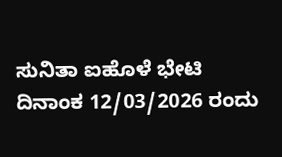ಸುನಿತಾ ಐಹೊಳೆ ಭೇಟಿ ದಿನಾಂಕ 12/03/2026 ರಂದು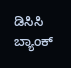ಡಿಸಿಸಿ ಬ್ಯಾಂಕ್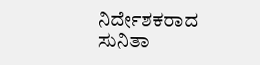ನಿರ್ದೇಶಕರಾದ ಸುನಿತಾ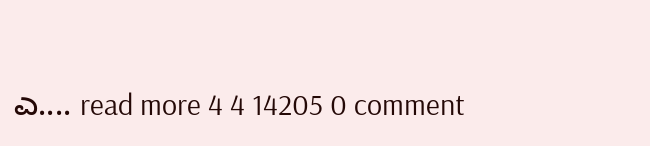ಎ.... read more 4 4 14205 0 comment